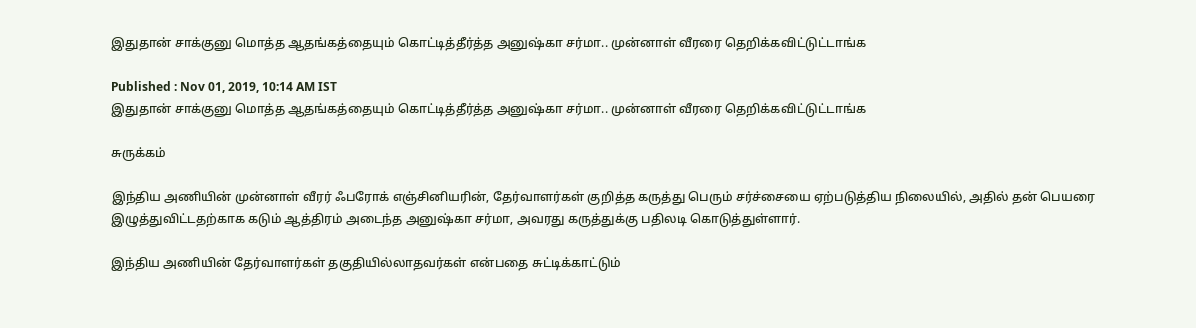இதுதான் சாக்குனு மொத்த ஆதங்கத்தையும் கொட்டித்தீர்த்த அனுஷ்கா சர்மா.. முன்னாள் வீரரை தெறிக்கவிட்டுட்டாங்க

Published : Nov 01, 2019, 10:14 AM IST
இதுதான் சாக்குனு மொத்த ஆதங்கத்தையும் கொட்டித்தீர்த்த அனுஷ்கா சர்மா.. முன்னாள் வீரரை தெறிக்கவிட்டுட்டாங்க

சுருக்கம்

இந்திய அணியின் முன்னாள் வீரர் ஃபரோக் எஞ்சினியரின், தேர்வாளர்கள் குறித்த கருத்து பெரும் சர்ச்சையை ஏற்படுத்திய நிலையில், அதில் தன் பெயரை இழுத்துவிட்டதற்காக கடும் ஆத்திரம் அடைந்த அனுஷ்கா சர்மா, அவரது கருத்துக்கு பதிலடி கொடுத்துள்ளார்.

இந்திய அணியின் தேர்வாளர்கள் தகுதியில்லாதவர்கள் என்பதை சுட்டிக்காட்டும்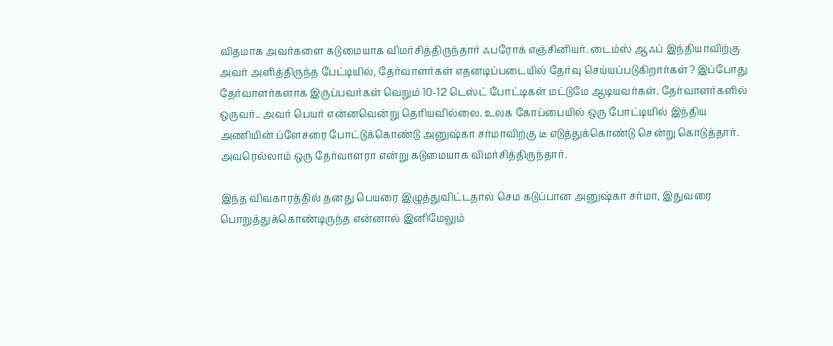விதமாக அவர்களை கடுமையாக விமர்சித்திருந்தார் ஃபரோக் எஞ்சினியர். டைம்ஸ் ஆஃப் இந்தியாவிற்கு அவர் அளித்திருந்த பேட்டியில், தேர்வாளர்கள் எதனடிப்படையில் தேர்வு செய்யப்படுகிறார்கள்? இப்போது தேர்வாளர்களாக இருப்பவர்கள் வெறும் 10-12 டெஸ்ட் போட்டிகள் மட்டுமே ஆடியவர்கள். தேர்வாளர்களில் ஒருவர்.. அவர் பெயர் என்னவென்று தெரியவில்லை. உலக கோப்பையில் ஒரு போட்டியில் இந்திய அணியின் ப்ளேசரை போட்டுக்கொண்டு அனுஷ்கா சர்மாவிற்கு டீ எடுத்துக்கொண்டு சென்று கொடுத்தார். அவரெல்லாம் ஒரு தேர்வாளரா என்று கடுமையாக விமர்சித்திருந்தார்.

இந்த விவகாரத்தில் தனது பெயரை இழுத்துவிட்டதால் செம கடுப்பான அனுஷ்கா சர்மா, இதுவரை பொறுத்துக்கொண்டிருந்த என்னால் இனிமேலும்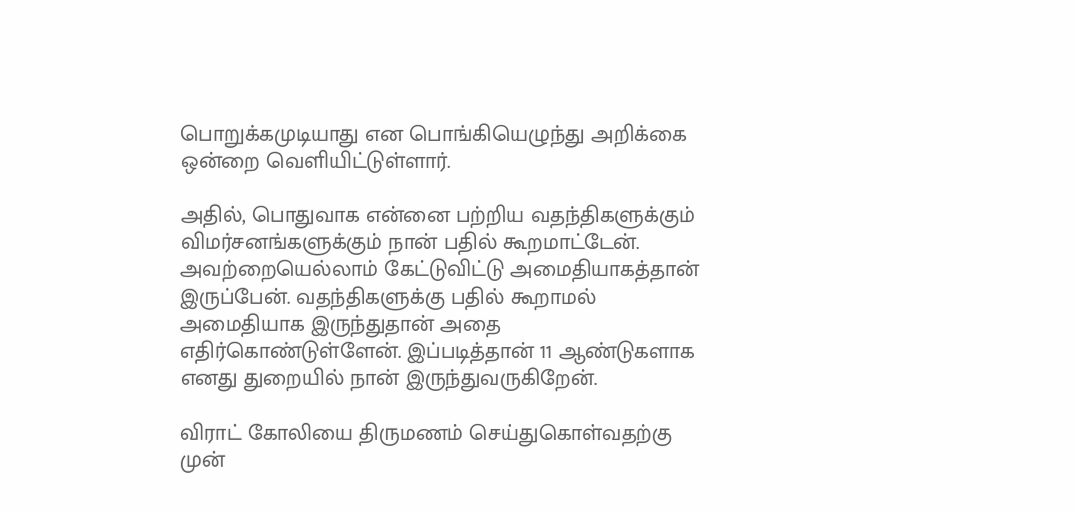பொறுக்கமுடியாது என பொங்கியெழுந்து அறிக்கை ஒன்றை வெளியிட்டுள்ளார்.

அதில், பொதுவாக என்னை பற்றிய வதந்திகளுக்கும் விமர்சனங்களுக்கும் நான் பதில் கூறமாட்டேன். அவற்றையெல்லாம் கேட்டுவிட்டு அமைதியாகத்தான் இருப்பேன். வதந்திகளுக்கு பதில் கூறாமல் அமைதியாக இருந்துதான் அதை எதிர்கொண்டுள்ளேன். இப்படித்தான் 11 ஆண்டுகளாக எனது துறையில் நான் இருந்துவருகிறேன்.

விராட் கோலியை திருமணம் செய்துகொள்வதற்கு முன்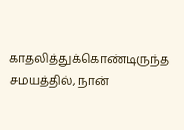காதலித்துக்கொண்டிருந்த சமயத்தில், நான்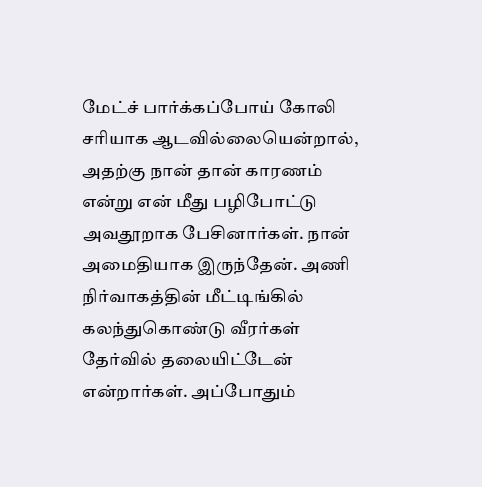மேட்ச் பார்க்கப்போய் கோலி சரியாக ஆடவில்லையென்றால், அதற்கு நான் தான் காரணம் என்று என் மீது பழிபோட்டு அவதூறாக பேசினார்கள். நான் அமைதியாக இருந்தேன். அணி நிர்வாகத்தின் மீட்டிங்கில் கலந்துகொண்டு வீரர்கள் தேர்வில் தலையிட்டேன் என்றார்கள். அப்போதும்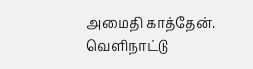அமைதி காத்தேன். வெளிநாட்டு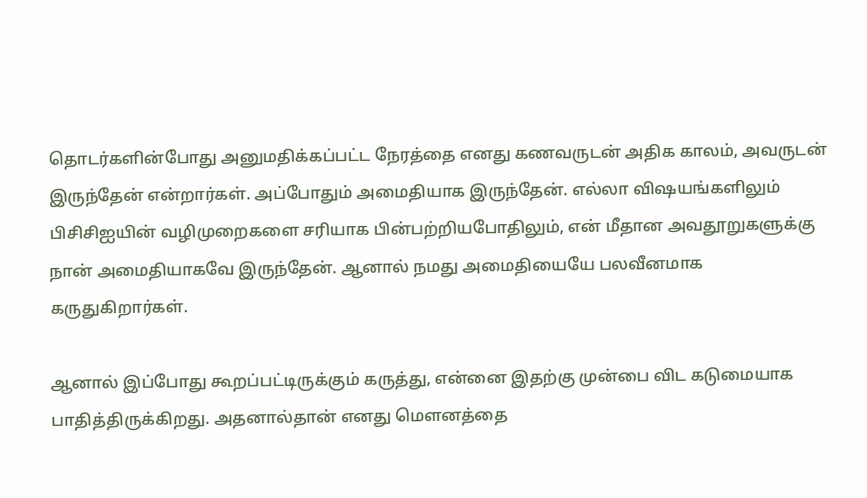தொடர்களின்போது அனுமதிக்கப்பட்ட நேரத்தை எனது கணவருடன் அதிக காலம், அவருடன் இருந்தேன் என்றார்கள். அப்போதும் அமைதியாக இருந்தேன். எல்லா விஷயங்களிலும் பிசிசிஐயின் வழிமுறைகளை சரியாக பின்பற்றியபோதிலும், என் மீதான அவதூறுகளுக்கு நான் அமைதியாகவே இருந்தேன். ஆனால் நமது அமைதியையே பலவீனமாக கருதுகிறார்கள்.

ஆனால் இப்போது கூறப்பட்டிருக்கும் கருத்து, என்னை இதற்கு முன்பை விட கடுமையாக பாதித்திருக்கிறது. அதனால்தான் எனது மௌனத்தை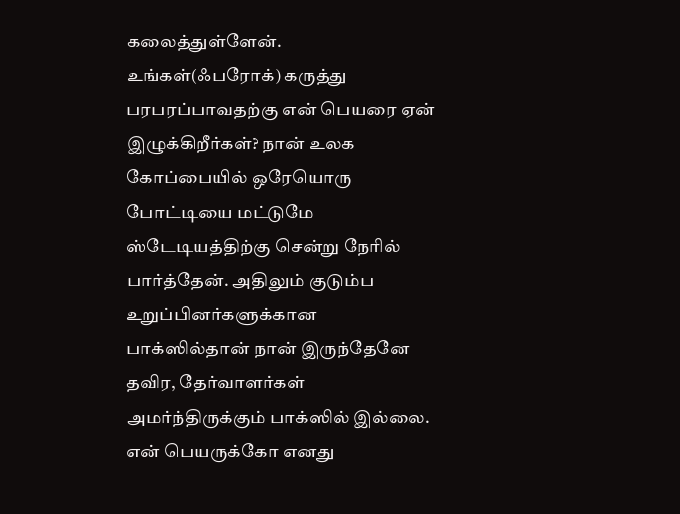கலைத்துள்ளேன். உங்கள்(ஃபரோக்) கருத்து பரபரப்பாவதற்கு என் பெயரை ஏன் இழுக்கிறீர்கள்? நான் உலக கோப்பையில் ஒரேயொரு போட்டியை மட்டுமே ஸ்டேடியத்திற்கு சென்று நேரில் பார்த்தேன். அதிலும் குடும்ப உறுப்பினர்களுக்கான பாக்ஸில்தான் நான் இருந்தேனே தவிர, தேர்வாளர்கள் அமர்ந்திருக்கும் பாக்ஸில் இல்லை. என் பெயருக்கோ எனது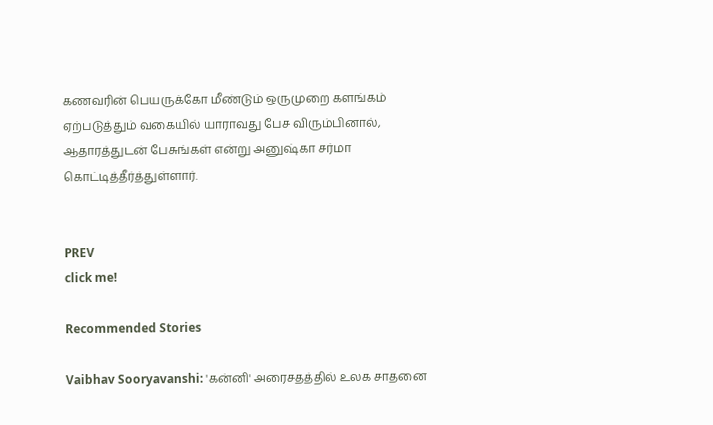கணவரின் பெயருக்கோ மீண்டும் ஒருமுறை களங்கம் ஏற்படுத்தும் வகையில் யாராவது பேச விரும்பினால், ஆதாரத்துடன் பேசுங்கள் என்று அனுஷ்கா சர்மா கொட்டித்தீர்த்துள்ளார்.


PREV
click me!

Recommended Stories

Vaibhav Sooryavanshi: 'கன்னி' அரைசதத்தில் உலக சாதனை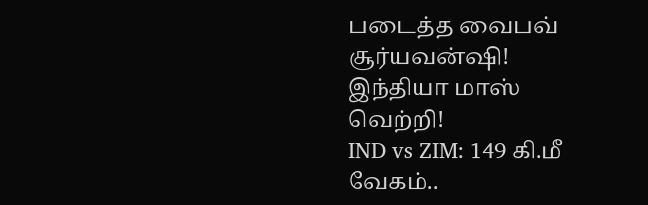படைத்த வைபவ் சூர்யவன்ஷி! இந்தியா மாஸ் வெற்றி!
IND vs ZIM: 149 கி.மீ வேகம்..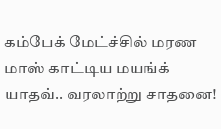கம்பேக் மேட்ச்சில் மரண மாஸ் காட்டிய மயங்க் யாதவ்.. வரலாற்று சாதனை!